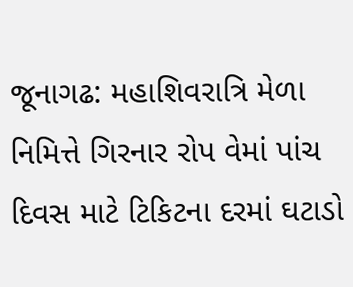જૂનાગઢ: મહાશિવરાત્રિ મેળા નિમિત્તે ગિરનાર રોપ વેમાં પાંચ દિવસ માટે ટિકિટના દરમાં ઘટાડો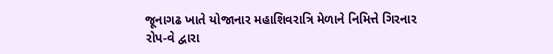જૂનાગઢ ખાતે યોજાનાર મહાશિવરાત્રિ મેળાને નિમિત્તે ગિરનાર રોપ-વે દ્વારા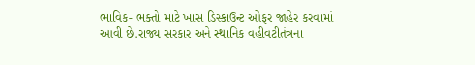ભાવિક- ભક્તો માટે ખાસ ડિસ્કાઉન્ટ ઓફર જાહેર કરવામાં આવી છે.રાજ્ય સરકાર અને સ્થાનિક વહીવટીતંત્રના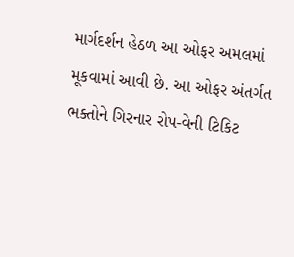માર્ગદર્શન હેઠળ આ ઓફર અમલમાં મૂકવામાં આવી છે. આ ઓફર અંતર્ગત ભક્તોને ગિરનાર રોપ-વેની ટિકિટ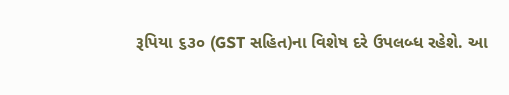રૂપિયા ૬૩૦ (GST સહિત)ના વિશેષ દરે ઉપલબ્ધ રહેશે. આ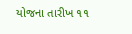યોજના તારીખ ૧૧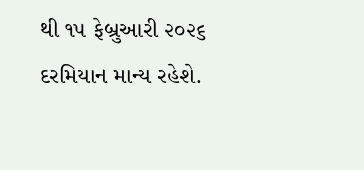થી ૧૫ ફેબ્રુઆરી ૨૦૨૬ દરમિયાન માન્ય રહેશે.